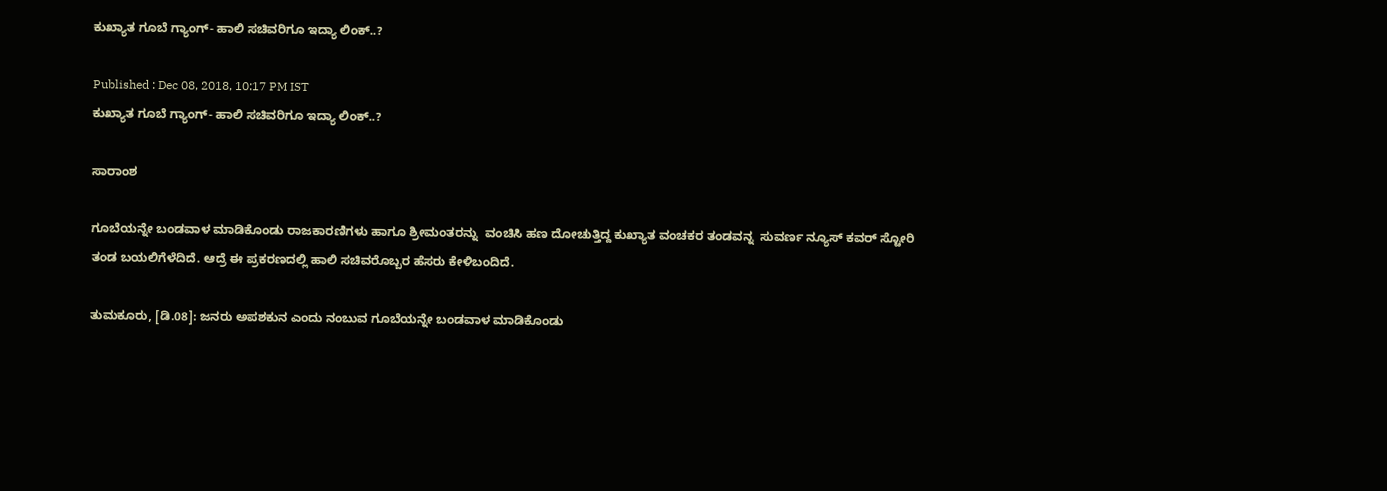ಕುಖ್ಯಾತ ಗೂಬೆ ಗ್ಯಾಂಗ್- ಹಾಲಿ ಸಚಿವರಿಗೂ ಇದ್ಯಾ ಲಿಂಕ್..?

Published : Dec 08, 2018, 10:17 PM IST
ಕುಖ್ಯಾತ ಗೂಬೆ ಗ್ಯಾಂಗ್- ಹಾಲಿ ಸಚಿವರಿಗೂ ಇದ್ಯಾ ಲಿಂಕ್..?

ಸಾರಾಂಶ

ಗೂಬೆಯನ್ನೇ ಬಂಡವಾಳ ಮಾಡಿಕೊಂಡು ರಾಜಕಾರಣಿಗಳು ಹಾಗೂ ಶ್ರೀಮಂತರನ್ನು  ವಂಚಿಸಿ ಹಣ ದೋಚುತ್ತಿದ್ದ ಕುಖ್ಯಾತ ವಂಚಕರ ತಂಡವನ್ನ  ಸುವರ್ಣ ನ್ಯೂಸ್ ಕವರ್ ಸ್ಟೋರಿ ತಂಡ ಬಯಲಿಗೆಳೆದಿದೆ. ಆದ್ರೆ ಈ ಪ್ರಕರಣದಲ್ಲಿ ಹಾಲಿ ಸಚಿವರೊಬ್ಬರ ಹೆಸರು ಕೇಳಿಬಂದಿದೆ.

ತುಮಕೂರು, [ಡಿ.08]: ಜನರು ಅಪಶಕುನ ಎಂದು ನಂಬುವ ಗೂಬೆಯನ್ನೇ ಬಂಡವಾಳ ಮಾಡಿಕೊಂಡು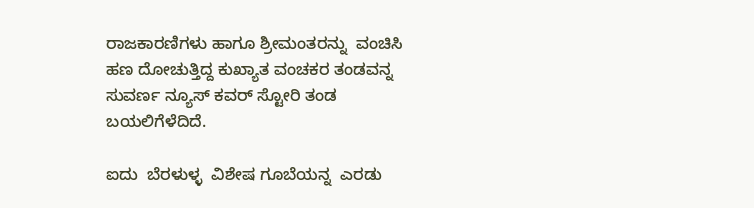ರಾಜಕಾರಣಿಗಳು ಹಾಗೂ ಶ್ರೀಮಂತರನ್ನು  ವಂಚಿಸಿ ಹಣ ದೋಚುತ್ತಿದ್ದ ಕುಖ್ಯಾತ ವಂಚಕರ ತಂಡವನ್ನ  ಸುವರ್ಣ ನ್ಯೂಸ್ ಕವರ್ ಸ್ಟೋರಿ ತಂಡ ಬಯಲಿಗೆಳೆದಿದೆ.

ಐದು  ಬೆರಳುಳ್ಳ  ವಿಶೇಷ ಗೂಬೆಯನ್ನ  ಎರಡು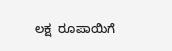ಲಕ್ಷ  ರೂಪಾಯಿಗೆ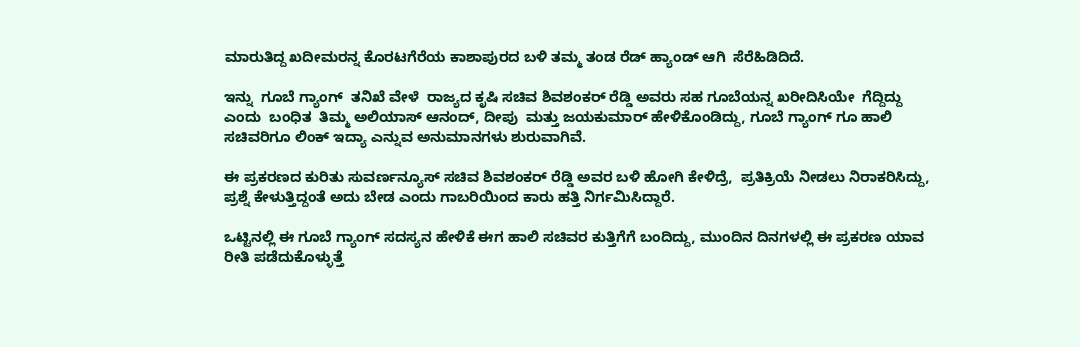ಮಾರುತಿದ್ದ ಖದೀಮರನ್ನ ಕೊರಟಗೆರೆಯ ಕಾಶಾಪುರದ ಬಳಿ ತಮ್ಮ ತಂಡ ರೆಡ್ ಹ್ಯಾಂಡ್ ಆಗಿ  ಸೆರೆಹಿಡಿದಿದೆ.

ಇನ್ನು  ಗೂಬೆ ಗ್ಯಾಂಗ್  ತನಿಖೆ ವೇಳೆ  ರಾಜ್ಯದ ಕೃಷಿ ಸಚಿವ ಶಿವಶಂಕರ್ ರೆಡ್ಡಿ ಅವರು ಸಹ ಗೂಬೆಯನ್ನ ಖರೀದಿಸಿಯೇ  ಗೆದ್ದಿದ್ದು  ಎಂದು  ಬಂಧಿತ  ತಿಮ್ಮ ಅಲಿಯಾಸ್ ಆನಂದ್, ದೀಪು  ಮತ್ತು ಜಯಕುಮಾರ್ ಹೇಳಿಕೊಂಡಿದ್ದು, ಗೂಬೆ ಗ್ಯಾಂಗ್ ಗೂ ಹಾಲಿ ಸಚಿವರಿಗೂ ಲಿಂಕ್ ಇದ್ಯಾ ಎನ್ನುವ ಅನುಮಾನಗಳು ಶುರುವಾಗಿವೆ.

ಈ ಪ್ರಕರಣದ ಕುರಿತು ಸುವರ್ಣನ್ಯೂಸ್ ಸಚಿವ ಶಿವಶಂಕರ್ ರೆಡ್ಡಿ ಅವರ ಬಳಿ ಹೋಗಿ ಕೇಳಿದ್ರೆ,  ಪ್ರತಿಕ್ರಿಯೆ ನೀಡಲು ನಿರಾಕರಿಸಿದ್ದು, ಪ್ರಶ್ನೆ ಕೇಳುತ್ತಿದ್ದಂತೆ ಅದು ಬೇಡ ಎಂದು ಗಾಬರಿಯಿಂದ ಕಾರು ಹತ್ತಿ ನಿರ್ಗಮಿಸಿದ್ದಾರೆ.

ಒಟ್ಟಿನಲ್ಲಿ ಈ ಗೂಬೆ ಗ್ಯಾಂಗ್ ಸದಸ್ಯನ ಹೇಳಿಕೆ ಈಗ ಹಾಲಿ ಸಚಿವರ ಕುತ್ತಿಗೆಗೆ ಬಂದಿದ್ದು, ಮುಂದಿನ ದಿನಗಳಲ್ಲಿ ಈ ಪ್ರಕರಣ ಯಾವ ರೀತಿ ಪಡೆದುಕೊಳ್ಳುತ್ತೆ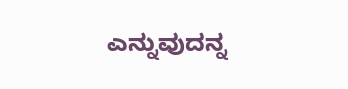ಎನ್ನುವುದನ್ನ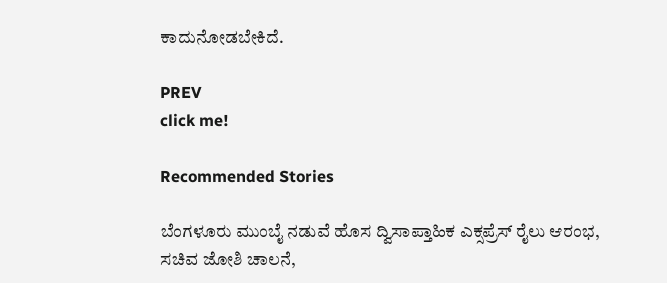ಕಾದುನೋಡಬೇಕಿದೆ.

PREV
click me!

Recommended Stories

ಬೆಂಗಳೂರು ಮುಂಬೈ ನಡುವೆ ಹೊಸ ದ್ವಿಸಾಪ್ತಾಹಿಕ ಎಕ್ಸಪ್ರೆಸ್‌ ರೈಲು ಆರಂಭ, ಸಚಿವ ಜೋಶಿ ಚಾಲನೆ,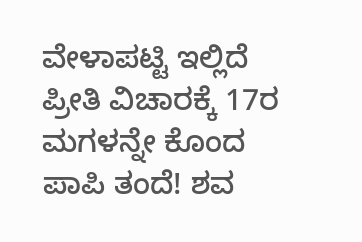ವೇಳಾಪಟ್ಟಿ ಇಲ್ಲಿದೆ
ಪ್ರೀತಿ ವಿಚಾರಕ್ಕೆ 17ರ ಮಗಳನ್ನೇ ಕೊಂದ ಪಾಪಿ ತಂದೆ! ಶವ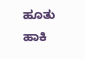ಹೂತು ಹಾಕಿ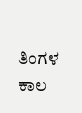ತಿಂಗಳ ಕಾಲ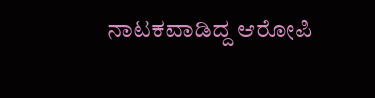ನಾಟಕವಾಡಿದ್ದ ಆರೋಪಿ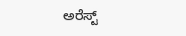ಅರೆಸ್ಟ್